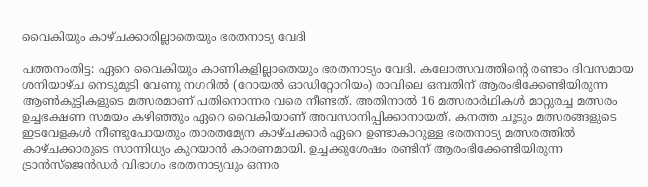വൈകിയും കാഴ്ചക്കാരില്ലാതെയും ഭരതനാട്യ വേദി

പത്തനംതിട്ട: ഏറെ വൈകിയും കാണികളില്ലാതെയും ഭരതനാട്യം വേദി. കലോത്സവത്തിന്‍റെ രണ്ടാം ദിവസമായ ശനിയാഴ്ച നെടുമുടി വേണു നഗറിൽ (റോയൽ ഓഡിറ്റോറിയം) രാവിലെ ഒമ്പതിന് ആരംഭിക്കേണ്ടിയിരുന്ന ആൺകുട്ടികളുടെ മത്സരമാണ് പതിനൊന്നര വരെ നീണ്ടത്. അതിനാൽ 16 മത്സരാർഥികൾ മാറ്റുരച്ച മത്സരം ഉച്ചഭക്ഷണ സമയം കഴിഞ്ഞും ഏറെ വൈകിയാണ് അവസാനിപ്പിക്കാനായത്. കനത്ത ചൂടും മത്സരങ്ങളുടെ ഇടവേളകൾ നീണ്ടുപോയതും താരതമ്യേന കാഴ്ചക്കാർ ഏറെ ഉണ്ടാകാറുള്ള ഭരതനാട്യ മത്സരത്തിൽ കാഴ്ചക്കാരുടെ സാന്നിധ്യം കുറയാൻ കാരണമായി. ഉച്ചക്കുശേഷം രണ്ടിന് ആരംഭിക്കേണ്ടിയിരുന്ന ട്രാൻസ്ജെൻഡർ വിഭാഗം ഭരതനാട്യവും ഒന്നര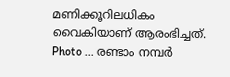മണിക്കൂറിലധികം വൈകിയാണ് ആരംഭിച്ചത്. Photo ... രണ്ടാം നമ്പർ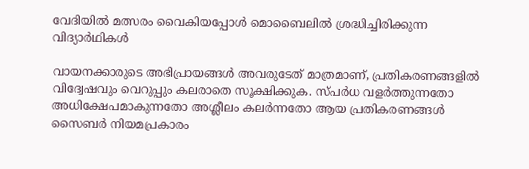വേദിയിൽ മത്സരം വൈകിയപ്പോൾ മൊബൈലിൽ ശ്രദ്ധിച്ചിരിക്കുന്ന വിദ്യാർഥികൾ

വായനക്കാരുടെ അഭിപ്രായങ്ങള്‍ അവരുടേത് മാത്രമാണ്, പ്രതികരണങ്ങളിൽ വിദ്വേഷവും വെറുപ്പും കലരാതെ സൂക്ഷിക്കുക. സ്പർധ വളർത്തുന്നതോ അധിക്ഷേപമാകുന്നതോ അശ്ലീലം കലർന്നതോ ആയ പ്രതികരണങ്ങൾ സൈബർ നിയമപ്രകാരം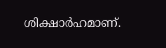ശിക്ഷാർഹമാണ്.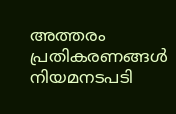അത്തരം പ്രതികരണങ്ങൾ നിയമനടപടി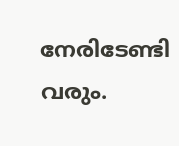നേരിടേണ്ടി വരും.